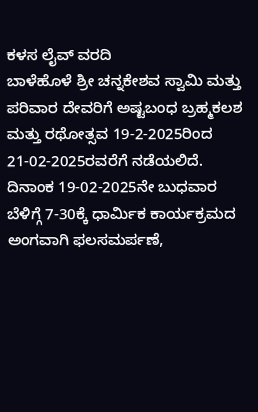ಕಳಸ ಲೈವ್ ವರದಿ
ಬಾಳೆಹೊಳೆ ಶ್ರೀ ಚನ್ನಕೇಶವ ಸ್ವಾಮಿ ಮತ್ತು ಪರಿವಾರ ದೇವರಿಗೆ ಅಷ್ಟಬಂಧ ಬ್ರಹ್ಮಕಲಶ ಮತ್ತು ರಥೋತ್ಸವ 19-2-2025ರಿಂದ 21-02-2025ರವರೆಗೆ ನಡೆಯಲಿದೆ.
ದಿನಾಂಕ 19-02-2025ನೇ ಬುಧವಾರ ಬೆಳಿಗ್ಗೆ 7-30ಕ್ಕೆ ಧಾರ್ಮಿಕ ಕಾರ್ಯಕ್ರಮದ ಅಂಗವಾಗಿ ಫಲಸಮರ್ಪಣೆ,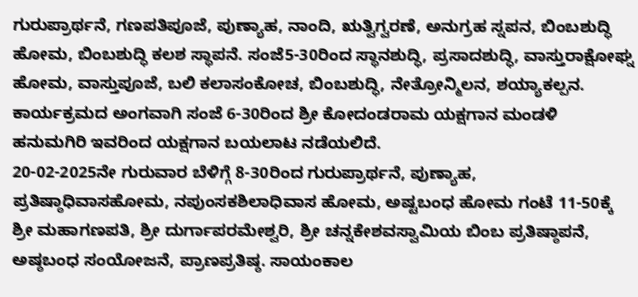ಗುರುಪ್ರಾರ್ಥನೆ, ಗಣಪತಿಪೂಜೆ, ಪುಣ್ಯಾಹ, ನಾಂದಿ, ಋತ್ವಿಗ್ವರಣೆ, ಅನುಗ್ರಹ ಸ್ನಪನ, ಬಿಂಬಶುದ್ಧಿ ಹೋಮ, ಬಿಂಬಶುದ್ಧಿ ಕಲಶ ಸ್ಥಾಪನೆ. ಸಂಜೆ5-30ರಿಂದ ಸ್ಥಾನಶುದ್ಧಿ, ಪ್ರಸಾದಶುದ್ಧಿ, ವಾಸ್ತುರಾಕ್ಷೋಘ್ನ ಹೋಮ, ವಾಸ್ತುಪೂಜೆ, ಬಲಿ ಕಲಾಸಂಕೋಚ, ಬಿಂಬಶುದ್ಧಿ, ನೇತ್ರೋನ್ಮಿಲನ, ಶಯ್ಯಾಕಲ್ಪನ.
ಕಾರ್ಯಕ್ರಮದ ಅಂಗವಾಗಿ ಸಂಜೆ 6-30ರಿಂದ ಶ್ರೀ ಕೋದಂಡರಾಮ ಯಕ್ಷಗಾನ ಮಂಡಳಿ ಹನುಮಗಿರಿ ಇವರಿಂದ ಯಕ್ಷಗಾನ ಬಯಲಾಟ ನಡೆಯಲಿದೆ.
20-02-2025ನೇ ಗುರುವಾರ ಬೆಳಿಗ್ಗೆ 8-30ರಿಂದ ಗುರುಪ್ರಾರ್ಥನೆ, ಪುಣ್ಯಾಹ, ಪ್ರತಿಷ್ಠಾಧಿವಾಸಹೋಮ, ನಪುಂಸಕಶಿಲಾಧಿವಾಸ ಹೋಮ, ಅಷ್ಟಬಂಧ ಹೋಮ ಗಂಟೆ 11-50ಕ್ಕೆ ಶ್ರೀ ಮಹಾಗಣಪತಿ, ಶ್ರೀ ದುರ್ಗಾಪರಮೇಶ್ವರಿ, ಶ್ರೀ ಚನ್ನಕೇಶವಸ್ವಾಮಿಯ ಬಿಂಬ ಪ್ರತಿಷ್ಠಾಪನೆ, ಅಷ್ಠಬಂಧ ಸಂಯೋಜನೆ, ಪ್ರಾಣಪ್ರತಿಷ್ಠ. ಸಾಯಂಕಾಲ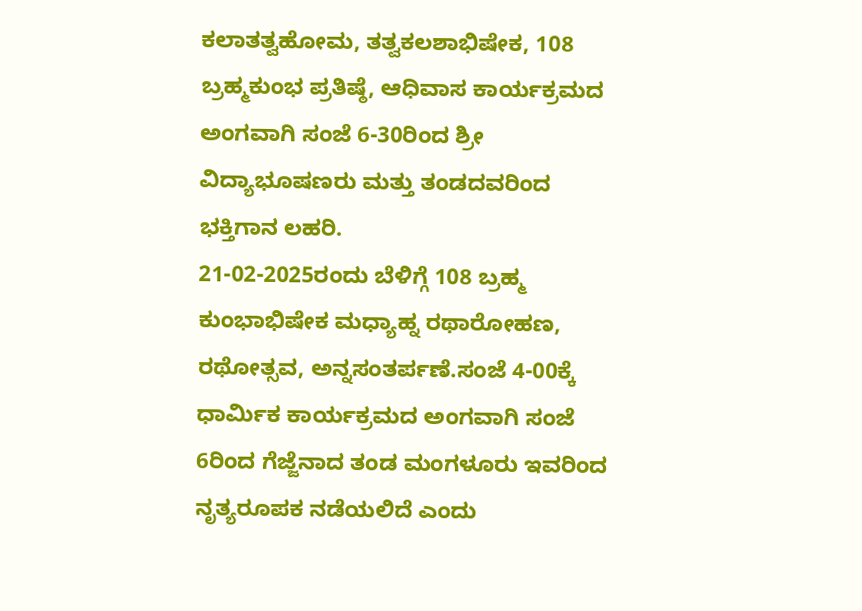ಕಲಾತತ್ವಹೋಮ, ತತ್ವಕಲಶಾಭಿಷೇಕ, 108 ಬ್ರಹ್ಮಕುಂಭ ಪ್ರತಿಷ್ಠೆ, ಆಧಿವಾಸ ಕಾರ್ಯಕ್ರಮದ ಅಂಗವಾಗಿ ಸಂಜೆ 6-30ರಿಂದ ಶ್ರೀ ವಿದ್ಯಾಭೂಷಣರು ಮತ್ತು ತಂಡದವರಿಂದ ಭಕ್ತಿಗಾನ ಲಹರಿ.
21-02-2025ರಂದು ಬೆಳಿಗ್ಗೆ 108 ಬ್ರಹ್ಮ ಕುಂಭಾಭಿಷೇಕ ಮಧ್ಯಾಹ್ನ ರಥಾರೋಹಣ, ರಥೋತ್ಸವ, ಅನ್ನಸಂತರ್ಪಣೆ.ಸಂಜೆ 4-00ಕ್ಕೆ ಧಾರ್ಮಿಕ ಕಾರ್ಯಕ್ರಮದ ಅಂಗವಾಗಿ ಸಂಜೆ 6ರಿಂದ ಗೆಜ್ಜೆನಾದ ತಂಡ ಮಂಗಳೂರು ಇವರಿಂದ ನೃತ್ಯರೂಪಕ ನಡೆಯಲಿದೆ ಎಂದು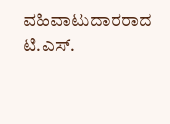ವಹಿವಾಟುದಾರರಾದ ಟಿ.ಎಸ್.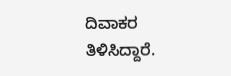ದಿವಾಕರ ತಿಳಿಸಿದ್ದಾರೆ.